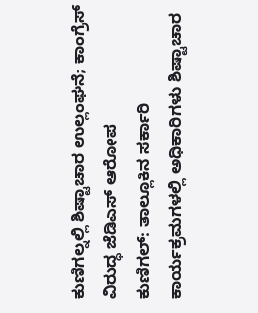ಕುಣಿಗಲ್ನಲ್ಲಿ ಶಿಷ್ಟಾಚಾರ ಉಲ್ಲಂಘನೆ; ಕಾಂಗ್ರೆಸ್ ವಿರುದ್ಧ ಜೆಡಿಎಸ್ ಆರೋಪ
ಕುಣಿಗಲ್: ತಾಲ್ಲೂಕಿನ ಸರ್ಕಾರಿ ಕಾರ್ಯಕ್ರಮಗಳಲ್ಲಿ ಅಧಿಕಾರಿಗಳು ಶಿಷ್ಟಾಚಾರ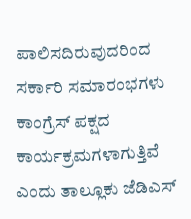ಪಾಲಿಸದಿರುವುದರಿಂದ ಸರ್ಕಾರಿ ಸಮಾರಂಭಗಳು ಕಾಂಗ್ರೆಸ್ ಪಕ್ಷದ ಕಾರ್ಯಕ್ರಮಗಳಾಗುತ್ತಿವೆ ಎಂದು ತಾಲ್ಲೂಕು ಜೆಡಿಎಸ್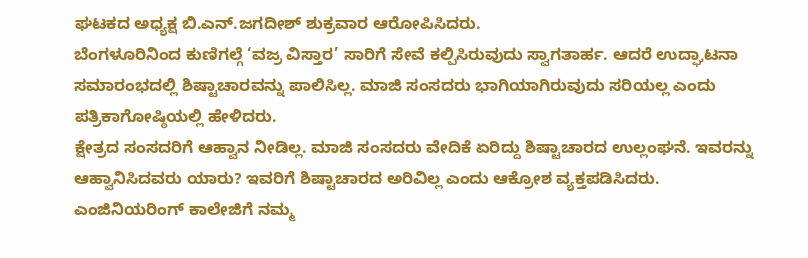ಘಟಕದ ಅಧ್ಯಕ್ಷ ಬಿ.ಎನ್.ಜಗದೀಶ್ ಶುಕ್ರವಾರ ಆರೋಪಿಸಿದರು.
ಬೆಂಗಳೂರಿನಿಂದ ಕುಣಿಗಲ್ಗೆ ‘ವಜ್ರ ವಿಸ್ತಾರ’ ಸಾರಿಗೆ ಸೇವೆ ಕಲ್ಪಿಸಿರುವುದು ಸ್ವಾಗತಾರ್ಹ. ಆದರೆ ಉದ್ಘಾಟನಾ ಸಮಾರಂಭದಲ್ಲಿ ಶಿಷ್ಟಾಚಾರವನ್ನು ಪಾಲಿಸಿಲ್ಲ. ಮಾಜಿ ಸಂಸದರು ಭಾಗಿಯಾಗಿರುವುದು ಸರಿಯಲ್ಲ ಎಂದು ಪತ್ರಿಕಾಗೋಷ್ಠಿಯಲ್ಲಿ ಹೇಳಿದರು.
ಕ್ಷೇತ್ರದ ಸಂಸದರಿಗೆ ಆಹ್ವಾನ ನೀಡಿಲ್ಲ. ಮಾಜಿ ಸಂಸದರು ವೇದಿಕೆ ಏರಿದ್ದು ಶಿಷ್ಟಾಚಾರದ ಉಲ್ಲಂಘನೆ. ಇವರನ್ನು ಆಹ್ವಾನಿಸಿದವರು ಯಾರು? ಇವರಿಗೆ ಶಿಷ್ಟಾಚಾರದ ಅರಿವಿಲ್ಲ ಎಂದು ಆಕ್ರೋಶ ವ್ಯಕ್ತಪಡಿಸಿದರು.
ಎಂಜಿನಿಯರಿಂಗ್ ಕಾಲೇಜಿಗೆ ನಮ್ಮ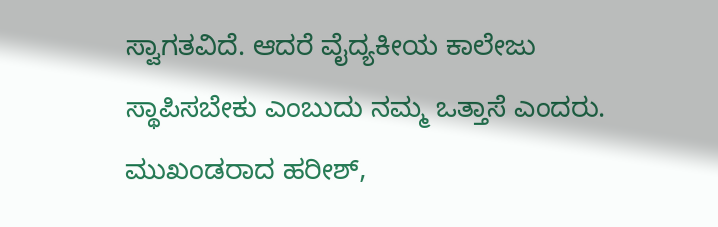ಸ್ವಾಗತವಿದೆ. ಆದರೆ ವೈದ್ಯಕೀಯ ಕಾಲೇಜು ಸ್ಥಾಪಿಸಬೇಕು ಎಂಬುದು ನಮ್ಮ ಒತ್ತಾಸೆ ಎಂದರು.
ಮುಖಂಡರಾದ ಹರೀಶ್,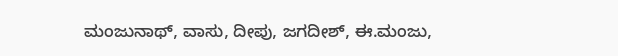ಮಂಜುನಾಥ್, ವಾಸು, ದೀಪು, ಜಗದೀಶ್, ಈ.ಮಂಜು,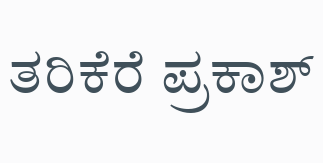ತರಿಕೆರೆ ಪ್ರಕಾಶ್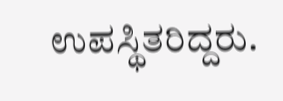ಉಪಸ್ಥಿತರಿದ್ದರು.